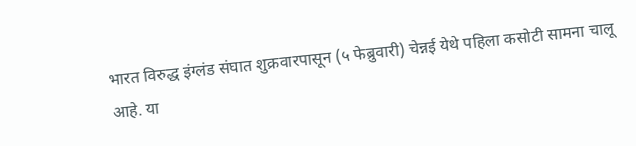भारत विरुद्ध इंग्लंड संघात शुक्रवारपासून (५ फेब्रुवारी) चेन्नई येथे पहिला कसोटी सामना चालू आहे. या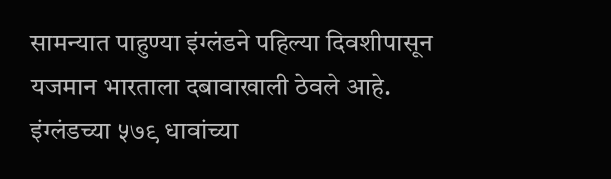सामन्यात पाहुण्या इंग्लंडने पहिल्या दिवशीपासून यजमान भारताला दबावाखाली ठेवले आहे. इंग्लंडच्या ५७९ धावांच्या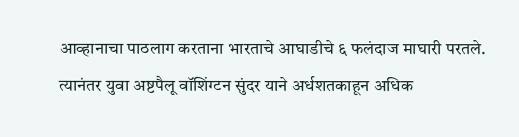आव्हानाचा पाठलाग करताना भारताचे आघाडीचे ६ फलंदाज माघारी परतले. त्यानंतर युवा अष्टपैलू वॉशिंग्टन सुंदर याने अर्धशतकाहून अधिक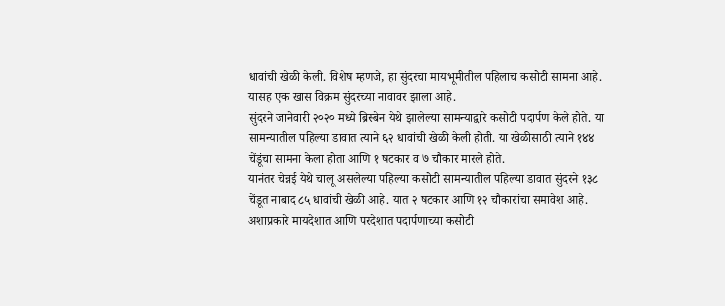धावांची खेळी केली. विशेष म्हणजे, हा सुंदरचा मायभूमीतील पहिलाच कसोटी सामना आहे. यासह एक खास विक्रम सुंदरच्या नावावर झाला आहे.
सुंदरने जानेवारी २०२० मध्ये ब्रिस्बेन येथे झालेल्या सामन्याद्वारे कसोटी पदार्पण केले होते. या सामन्यातील पहिल्या डावात त्याने ६२ धावांची खेळी केली होती. या खेळीसाठी त्याने १४४ चेंडूंचा सामना केला होता आणि १ षटकार व ७ चौकार मारले होते.
यानंतर चेन्नई येथे चालू असलेल्या पहिल्या कसोटी सामन्यातील पहिल्या डावात सुंदरने १३८ चेंडूत नाबाद ८५ धावांची खेळी आहे. यात २ षटकार आणि १२ चौकारांचा समावेश आहे. अशाप्रकारे मायदेशात आणि परदेशात पदार्पणाच्या कसोटी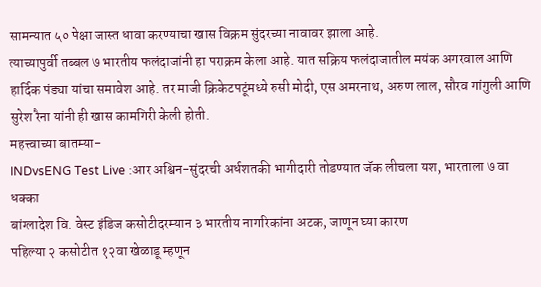सामन्यात ५० पेक्षा जास्त धावा करण्याचा खास विक्रम सुंदरच्या नावावर झाला आहे.
त्याच्यापुर्वी तब्बल ७ भारतीय फलंदाजांनी हा पराक्रम केला आहे. यात सक्रिय फलंदाजातील मयंक अगरवाल आणि हार्दिक पंड्या यांचा समावेश आहे. तर माजी क्रिकेटपटूंमध्ये रुसी मोदी, एस अमरनाथ, अरुण लाल, सौरव गांगुली आणि सुरेश रैना यांनी ही खास कामगिरी केली होती.
महत्त्वाच्या बातम्या-
INDvsENG Test Live :आर अश्विन-सुंदरची अर्धशतकी भागीदारी तोडण्यात जॅक लीचला यश, भारताला ७ वा धक्का
बांग्लादेश वि. वेस्ट इंडिज कसोटीदरम्यान ३ भारतीय नागरिकांना अटक, जाणून घ्या कारण
पहिल्या २ कसोटीत १२वा खेळाडू म्हणून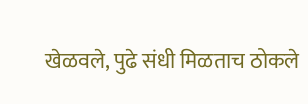खेळवले, पुढे संधी मिळताच ठोकले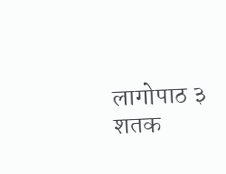लागोपाठ ३ शतक